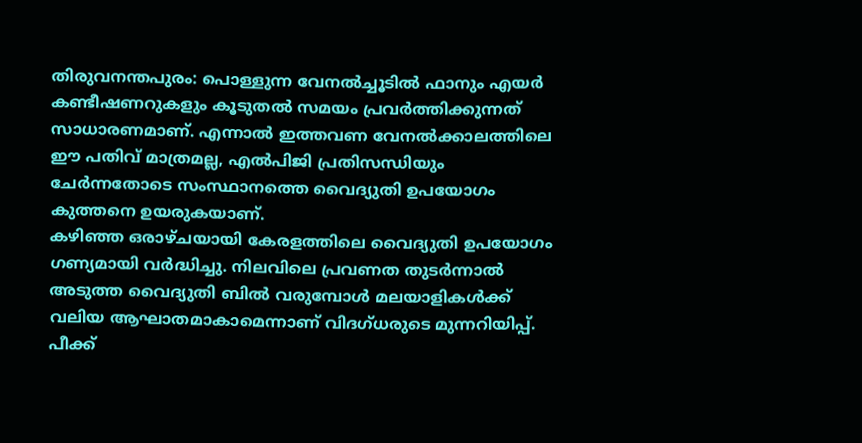തിരുവനന്തപുരം: പൊള്ളുന്ന വേനൽച്ചൂടിൽ ഫാനും എയർ കണ്ടീഷണറുകളും കൂടുതൽ സമയം പ്രവർത്തിക്കുന്നത് സാധാരണമാണ്. എന്നാൽ ഇത്തവണ വേനൽക്കാലത്തിലെ ഈ പതിവ് മാത്രമല്ല, എൽപിജി പ്രതിസന്ധിയും ചേർന്നതോടെ സംസ്ഥാനത്തെ വൈദ്യുതി ഉപയോഗം കുത്തനെ ഉയരുകയാണ്.
കഴിഞ്ഞ ഒരാഴ്ചയായി കേരളത്തിലെ വൈദ്യുതി ഉപയോഗം ഗണ്യമായി വർദ്ധിച്ചു. നിലവിലെ പ്രവണത തുടർന്നാൽ അടുത്ത വൈദ്യുതി ബിൽ വരുമ്പോൾ മലയാളികൾക്ക് വലിയ ആഘാതമാകാമെന്നാണ് വിദഗ്ധരുടെ മുന്നറിയിപ്പ്.
പീക്ക്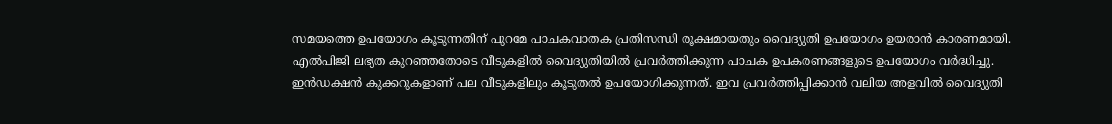സമയത്തെ ഉപയോഗം കൂടുന്നതിന് പുറമേ പാചകവാതക പ്രതിസന്ധി രൂക്ഷമായതും വൈദ്യുതി ഉപയോഗം ഉയരാൻ കാരണമായി. എൽപിജി ലഭ്യത കുറഞ്ഞതോടെ വീടുകളിൽ വൈദ്യുതിയിൽ പ്രവർത്തിക്കുന്ന പാചക ഉപകരണങ്ങളുടെ ഉപയോഗം വർദ്ധിച്ചു.
ഇൻഡക്ഷൻ കുക്കറുകളാണ് പല വീടുകളിലും കൂടുതൽ ഉപയോഗിക്കുന്നത്. ഇവ പ്രവർത്തിപ്പിക്കാൻ വലിയ അളവിൽ വൈദ്യുതി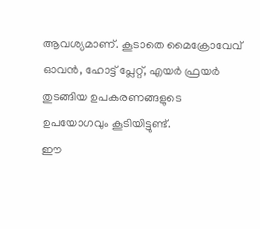ആവശ്യമാണ്. കൂടാതെ മൈക്രോവേവ് ഓവൻ, ഹോട്ട് പ്ലേറ്റ്, എയർ ഫ്രയർ തുടങ്ങിയ ഉപകരണങ്ങളുടെ ഉപയോഗവും കൂടിയിട്ടുണ്ട്.
ഈ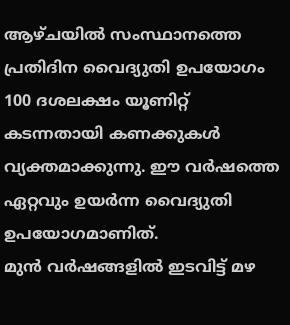ആഴ്ചയിൽ സംസ്ഥാനത്തെ പ്രതിദിന വൈദ്യുതി ഉപയോഗം 100 ദശലക്ഷം യൂണിറ്റ് കടന്നതായി കണക്കുകൾ വ്യക്തമാക്കുന്നു. ഈ വർഷത്തെ ഏറ്റവും ഉയർന്ന വൈദ്യുതി ഉപയോഗമാണിത്.
മുൻ വർഷങ്ങളിൽ ഇടവിട്ട് മഴ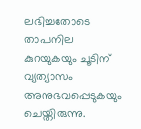ലഭിച്ചതോടെ താപനില കുറയുകയും ചൂടിന് വ്യത്യാസം അനുഭവപ്പെടുകയും ചെയ്തിരുന്നു.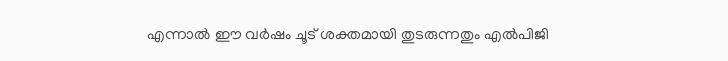എന്നാൽ ഈ വർഷം ചൂട് ശക്തമായി തുടരുന്നതും എൽപിജി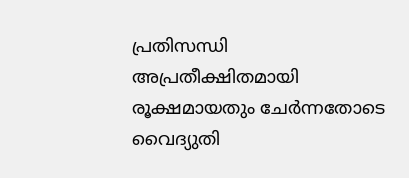പ്രതിസന്ധി അപ്രതീക്ഷിതമായി രൂക്ഷമായതും ചേർന്നതോടെ വൈദ്യുതി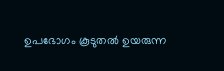ഉപഭോഗം കൂടുതൽ ഉയരുന്ന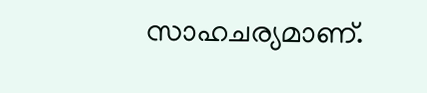സാഹചര്യമാണ്.